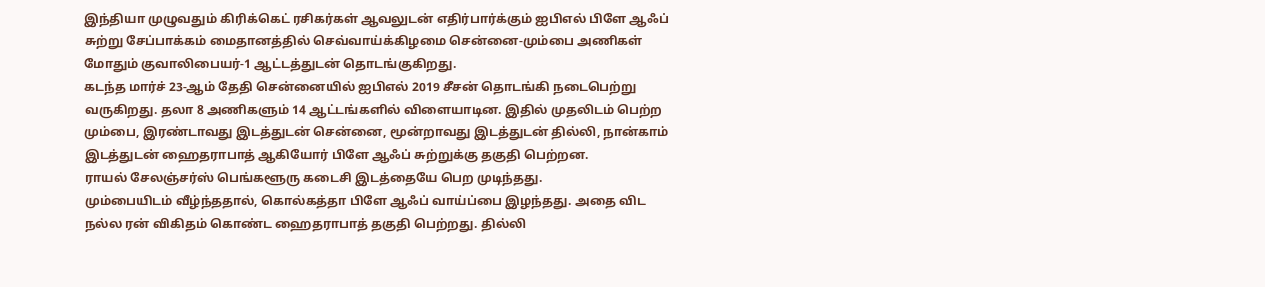இந்தியா முழுவதும் கிரிக்கெட் ரசிகர்கள் ஆவலுடன் எதிர்பார்க்கும் ஐபிஎல் பிளே ஆஃப் சுற்று சேப்பாக்கம் மைதானத்தில் செவ்வாய்க்கிழமை சென்னை-மும்பை அணிகள் மோதும் குவாலிபையர்-1 ஆட்டத்துடன் தொடங்குகிறது.
கடந்த மார்ச் 23-ஆம் தேதி சென்னையில் ஐபிஎல் 2019 சீசன் தொடங்கி நடைபெற்று வருகிறது. தலா 8 அணிகளும் 14 ஆட்டங்களில் விளையாடின. இதில் முதலிடம் பெற்ற மும்பை, இரண்டாவது இடத்துடன் சென்னை, மூன்றாவது இடத்துடன் தில்லி, நான்காம் இடத்துடன் ஹைதராபாத் ஆகியோர் பிளே ஆஃப் சுற்றுக்கு தகுதி பெற்றன.
ராயல் சேலஞ்சர்ஸ் பெங்களூரு கடைசி இடத்தையே பெற முடிந்தது.
மும்பையிடம் வீழ்ந்ததால், கொல்கத்தா பிளே ஆஃப் வாய்ப்பை இழந்தது. அதை விட நல்ல ரன் விகிதம் கொண்ட ஹைதராபாத் தகுதி பெற்றது. தில்லி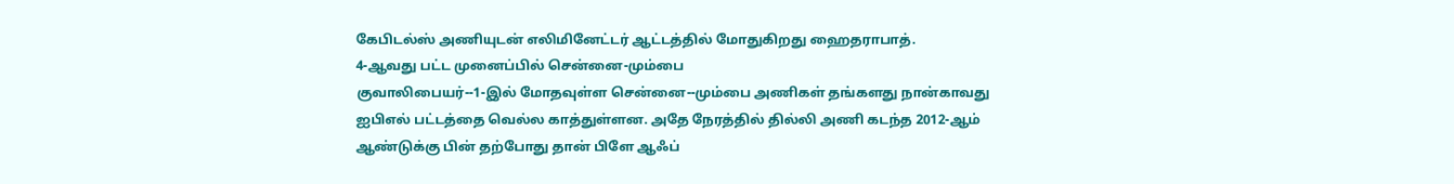கேபிடல்ஸ் அணியுடன் எலிமினேட்டர் ஆட்டத்தில் மோதுகிறது ஹைதராபாத்.
4-ஆவது பட்ட முனைப்பில் சென்னை-மும்பை
குவாலிபையர்--1-இல் மோதவுள்ள சென்னை--மும்பை அணிகள் தங்களது நான்காவது ஐபிஎல் பட்டத்தை வெல்ல காத்துள்ளன. அதே நேரத்தில் தில்லி அணி கடந்த 2012-ஆம் ஆண்டுக்கு பின் தற்போது தான் பிளே ஆஃப்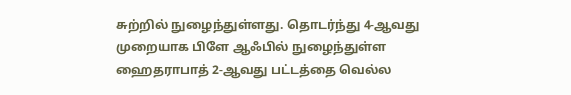சுற்றில் நுழைந்துள்ளது. தொடர்ந்து 4-ஆவது முறையாக பிளே ஆஃபில் நுழைந்துள்ள ஹைதராபாத் 2-ஆவது பட்டத்தை வெல்ல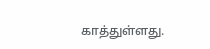காத்துள்ளது.